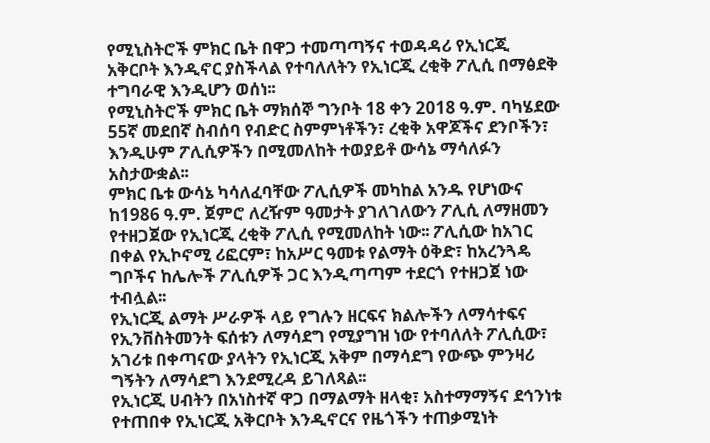የሚኒስትሮች ምክር ቤት በዋጋ ተመጣጣኝና ተወዳዳሪ የኢነርጂ አቅርቦት እንዲኖር ያስችላል የተባለለትን የኢነርጂ ረቂቅ ፖሊሲ በማፅደቅ ተግባራዊ እንዲሆን ወሰነ፡፡
የሚኒስትሮች ምክር ቤት ማክሰኞ ግንቦት 18 ቀን 2018 ዓ.ም. ባካሄደው 55ኛ መደበኛ ስብሰባ የብድር ስምምነቶችን፣ ረቂቅ አዋጆችና ደንቦችን፣ እንዲሁም ፖሊሲዎችን በሚመለከት ተወያይቶ ውሳኔ ማሳለፉን አስታውቋል፡፡
ምክር ቤቱ ውሳኔ ካሳለፈባቸው ፖሊሲዎች መካከል አንዱ የሆነውና ከ1986 ዓ.ም. ጀምሮ ለረዥም ዓመታት ያገለገለውን ፖሊሲ ለማዘመን የተዘጋጀው የኢነርጂ ረቂቅ ፖሊሲ የሚመለከት ነው፡፡ ፖሊሲው ከአገር በቀል የኢኮኖሚ ሪፎርም፣ ከአሥር ዓመቱ የልማት ዕቅድ፣ ከአረንጓዴ ግቦችና ከሌሎች ፖሊሲዎች ጋር እንዲጣጣም ተደርጎ የተዘጋጀ ነው ተብሏል፡፡
የኢነርጂ ልማት ሥራዎች ላይ የግሉን ዘርፍና ክልሎችን ለማሳተፍና የኢንቨስትመንት ፍሰቱን ለማሳደግ የሚያግዝ ነው የተባለለት ፖሊሲው፣ አገሪቱ በቀጣናው ያላትን የኢነርጂ አቅም በማሳደግ የውጭ ምንዛሪ ግኝትን ለማሳደግ እንደሚረዳ ይገለጻል፡፡
የኢነርጂ ሀብትን በአነስተኛ ዋጋ በማልማት ዘላቂ፣ አስተማማኝና ደኅንነቱ የተጠበቀ የኢነርጂ አቅርቦት እንዲኖርና የዜጎችን ተጠቃሚነት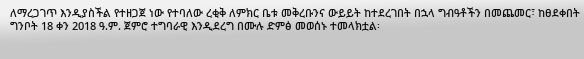ለማረጋገጥ እንዲያስችል የተዘጋጀ ነው የተባለው ረቂቅ ለምክር ቤቱ መቅረቡንና ውይይት ከተደረገበት በኋላ ግብዓቶችን በመጨመር፣ ከፀደቀበት ግንቦት 18 ቀን 2018 ዓ.ም. ጀምሮ ተግባራዊ እንዲደረግ በሙሉ ድምፅ መወሰኑ ተመላክቷል፡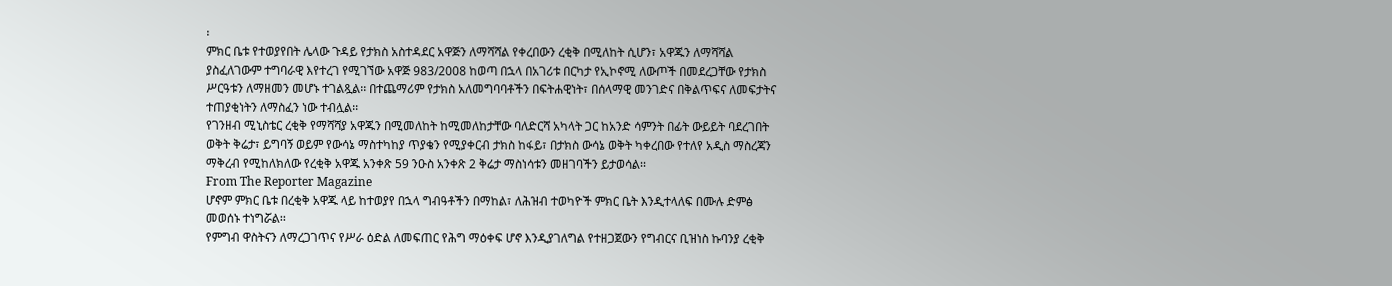፡
ምክር ቤቱ የተወያየበት ሌላው ጉዳይ የታክስ አስተዳደር አዋጅን ለማሻሻል የቀረበውን ረቂቅ በሚለከት ሲሆን፣ አዋጁን ለማሻሻል ያስፈለገውም ተግባራዊ እየተረገ የሚገኘው አዋጅ 983/2008 ከወጣ በኋላ በአገሪቱ በርካታ የኢኮኖሚ ለውጦች በመደረጋቸው የታክስ ሥርዓቱን ለማዘመን መሆኑ ተገልጿል፡፡ በተጨማሪም የታክስ አለመግባባቶችን በፍትሐዊነት፣ በሰላማዊ መንገድና በቅልጥፍና ለመፍታትና ተጠያቂነትን ለማስፈን ነው ተብሏል፡፡
የገንዘብ ሚኒስቴር ረቂቅ የማሻሻያ አዋጁን በሚመለከት ከሚመለከታቸው ባለድርሻ አካላት ጋር ከአንድ ሳምንት በፊት ውይይት ባደረገበት ወቅት ቅሬታ፣ ይግባኝ ወይም የውሳኔ ማስተካከያ ጥያቄን የሚያቀርብ ታክስ ከፋይ፣ በታክስ ውሳኔ ወቅት ካቀረበው የተለየ አዲስ ማስረጃን ማቅረብ የሚከለክለው የረቂቅ አዋጁ አንቀጽ 59 ንዑስ አንቀጽ 2 ቅሬታ ማስነሳቱን መዘገባችን ይታወሳል፡፡
From The Reporter Magazine
ሆኖም ምክር ቤቱ በረቂቅ አዋጁ ላይ ከተወያየ በኋላ ግብዓቶችን በማከል፣ ለሕዝብ ተወካዮች ምክር ቤት እንዲተላለፍ በሙሉ ድምፅ መወሰኑ ተነግሯል፡፡
የምግብ ዋስትናን ለማረጋገጥና የሥራ ዕድል ለመፍጠር የሕግ ማዕቀፍ ሆኖ እንዲያገለግል የተዘጋጀውን የግብርና ቢዝነስ ኩባንያ ረቂቅ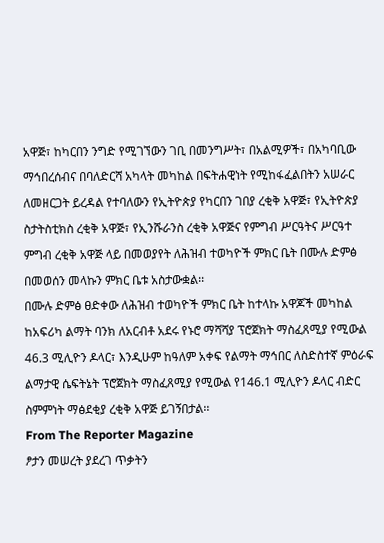አዋጅ፣ ከካርበን ንግድ የሚገኘውን ገቢ በመንግሥት፣ በአልሚዎች፣ በአካባቢው ማኅበረሰብና በባለድርሻ አካላት መካከል በፍትሐዊነት የሚከፋፈልበትን አሠራር ለመዘርጋት ይረዳል የተባለውን የኢትዮጵያ የካርበን ገበያ ረቂቅ አዋጅ፣ የኢትዮጵያ ስታትስቲክስ ረቂቅ አዋጅ፣ የኢንሹራንስ ረቂቅ አዋጅና የምግብ ሥርዓትና ሥርዓተ ምግብ ረቂቅ አዋጅ ላይ በመወያየት ለሕዝብ ተወካዮች ምክር ቤት በሙሉ ድምፅ በመወሰን መላኩን ምክር ቤቱ አስታውቋል፡፡
በሙሉ ድምፅ ፀድቀው ለሕዝብ ተወካዮች ምክር ቤት ከተላኩ አዋጆች መካከል ከአፍሪካ ልማት ባንክ ለአርብቶ አደሩ የኑሮ ማሻሻያ ፕሮጀክት ማስፈጸሚያ የሚውል 46.3 ሚሊዮን ዶላር፣ እንዲሁም ከዓለም አቀፍ የልማት ማኅበር ለስድስተኛ ምዕራፍ ልማታዊ ሴፍትኔት ፕሮጀክት ማስፈጸሚያ የሚውል የ146.1 ሚሊዮን ዶላር ብድር ስምምነት ማፅደቂያ ረቂቅ አዋጅ ይገኝበታል፡፡
From The Reporter Magazine
ፆታን መሠረት ያደረገ ጥቃትን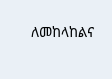ለመከላከልና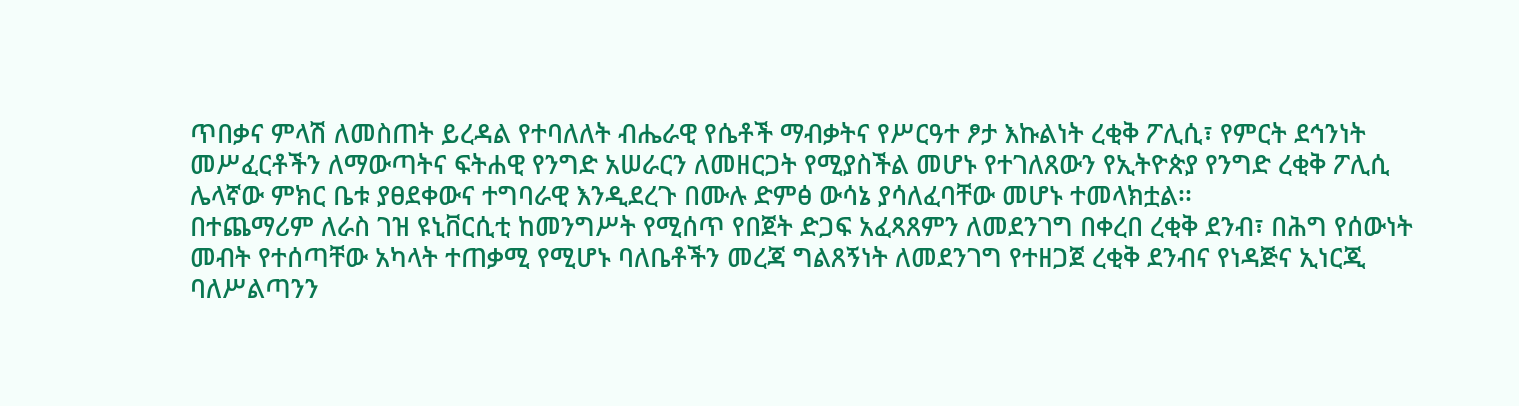ጥበቃና ምላሽ ለመስጠት ይረዳል የተባለለት ብሔራዊ የሴቶች ማብቃትና የሥርዓተ ፆታ እኩልነት ረቂቅ ፖሊሲ፣ የምርት ደኅንነት መሥፈርቶችን ለማውጣትና ፍትሐዊ የንግድ አሠራርን ለመዘርጋት የሚያስችል መሆኑ የተገለጸውን የኢትዮጵያ የንግድ ረቂቅ ፖሊሲ ሌላኛው ምክር ቤቱ ያፀደቀውና ተግባራዊ እንዲደረጉ በሙሉ ድምፅ ውሳኔ ያሳለፈባቸው መሆኑ ተመላክቷል፡፡
በተጨማሪም ለራስ ገዝ ዩኒቨርሲቲ ከመንግሥት የሚሰጥ የበጀት ድጋፍ አፈጻጸምን ለመደንገግ በቀረበ ረቂቅ ደንብ፣ በሕግ የሰውነት መብት የተሰጣቸው አካላት ተጠቃሚ የሚሆኑ ባለቤቶችን መረጃ ግልጸኝነት ለመደንገግ የተዘጋጀ ረቂቅ ደንብና የነዳጅና ኢነርጂ ባለሥልጣንን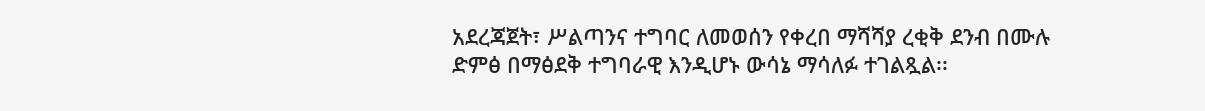አደረጃጀት፣ ሥልጣንና ተግባር ለመወሰን የቀረበ ማሻሻያ ረቂቅ ደንብ በሙሉ ድምፅ በማፅደቅ ተግባራዊ እንዲሆኑ ውሳኔ ማሳለፉ ተገልጿል፡፡